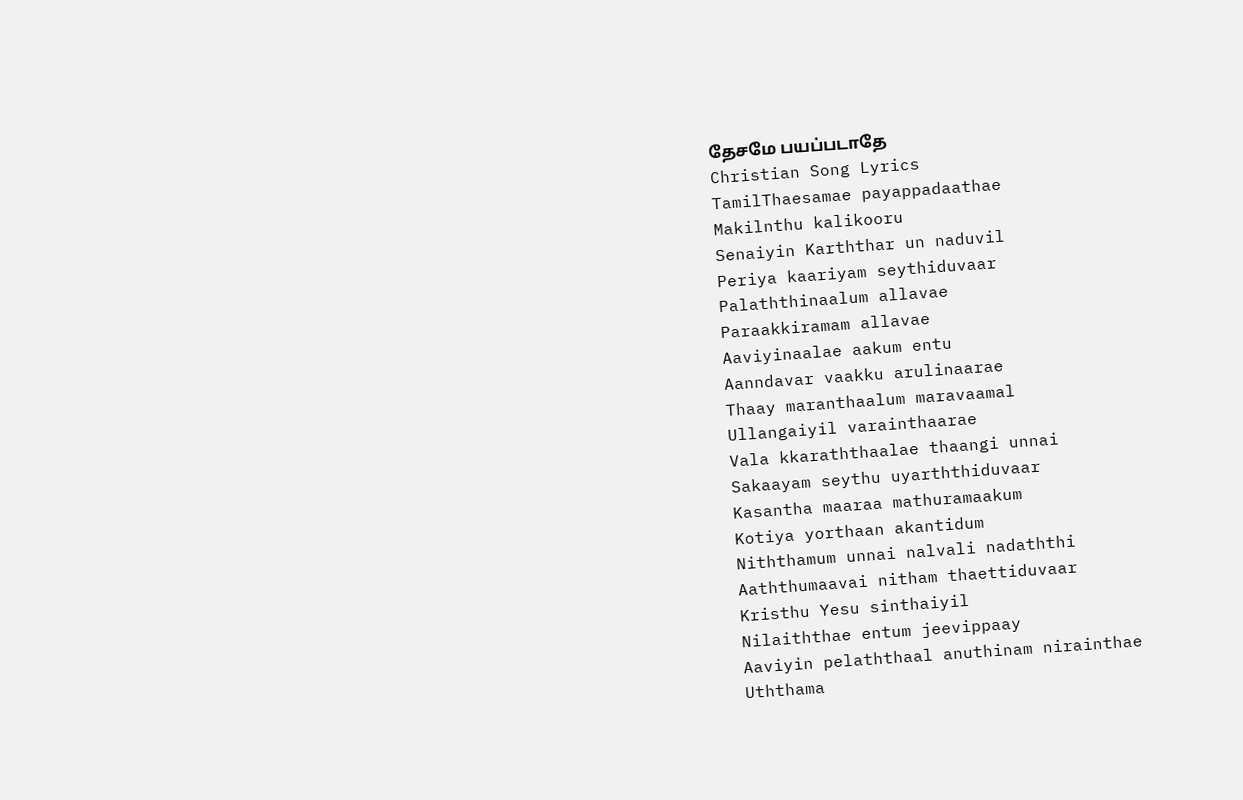தேசமே பயப்படாதே
Christian Song Lyrics
TamilThaesamae payappadaathae
Makilnthu kalikooru
Senaiyin Karththar un naduvil
Periya kaariyam seythiduvaar
Palaththinaalum allavae
Paraakkiramam allavae
Aaviyinaalae aakum entu
Aanndavar vaakku arulinaarae
Thaay maranthaalum maravaamal
Ullangaiyil varainthaarae
Vala kkaraththaalae thaangi unnai
Sakaayam seythu uyarththiduvaar
Kasantha maaraa mathuramaakum
Kotiya yorthaan akantidum
Niththamum unnai nalvali nadaththi
Aaththumaavai nitham thaettiduvaar
Kristhu Yesu sinthaiyil
Nilaiththae entum jeevippaay
Aaviyin pelaththaal anuthinam nirainthae
Uththama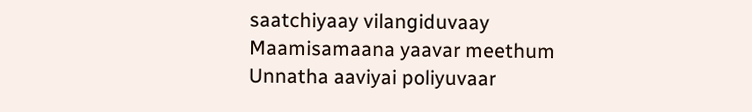saatchiyaay vilangiduvaay
Maamisamaana yaavar meethum
Unnatha aaviyai poliyuvaar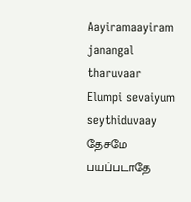Aayiramaayiram janangal tharuvaar
Elumpi sevaiyum seythiduvaay
தேசமே பயப்படாதே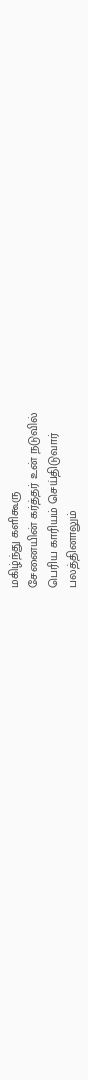மகிழ்ந்து களிகூரு
சேனையின் கர்த்தர் உன் நடுவில்
பெரிய காரியம் செய்திடுவார்
பலத்தினாலும்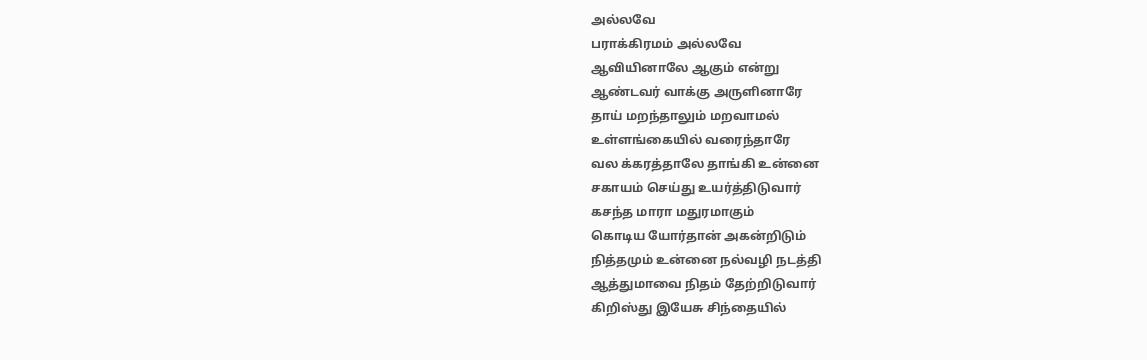அல்லவே
பராக்கிரமம் அல்லவே
ஆவியினாலே ஆகும் என்று
ஆண்டவர் வாக்கு அருளினாரே
தாய் மறந்தாலும் மறவாமல்
உள்ளங்கையில் வரைந்தாரே
வல க்கரத்தாலே தாங்கி உன்னை
சகாயம் செய்து உயர்த்திடுவார்
கசந்த மாரா மதுரமாகும்
கொடிய யோர்தான் அகன்றிடும்
நித்தமும் உன்னை நல்வழி நடத்தி
ஆத்துமாவை நிதம் தேற்றிடுவார்
கிறிஸ்து இயேசு சிந்தையில்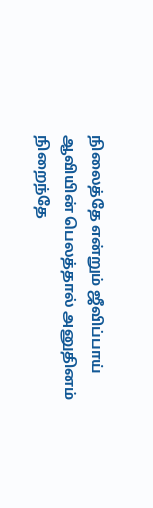நிலைத்தே என்றும் ஜீவிப்பாய்
ஆவியின் பெலத்தால் அனுதினம் நிறைந்தே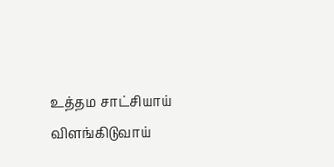உத்தம சாட்சியாய் விளங்கிடுவாய்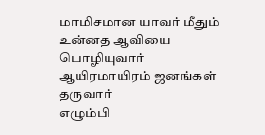மாமிசமான யாவர் மீதும்
உன்னத ஆவியை பொழியுவார்
ஆயிரமாயிரம் ஜனங்கள் தருவார்
எழும்பி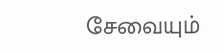சேவையும்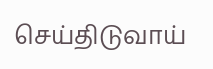செய்திடுவாய்